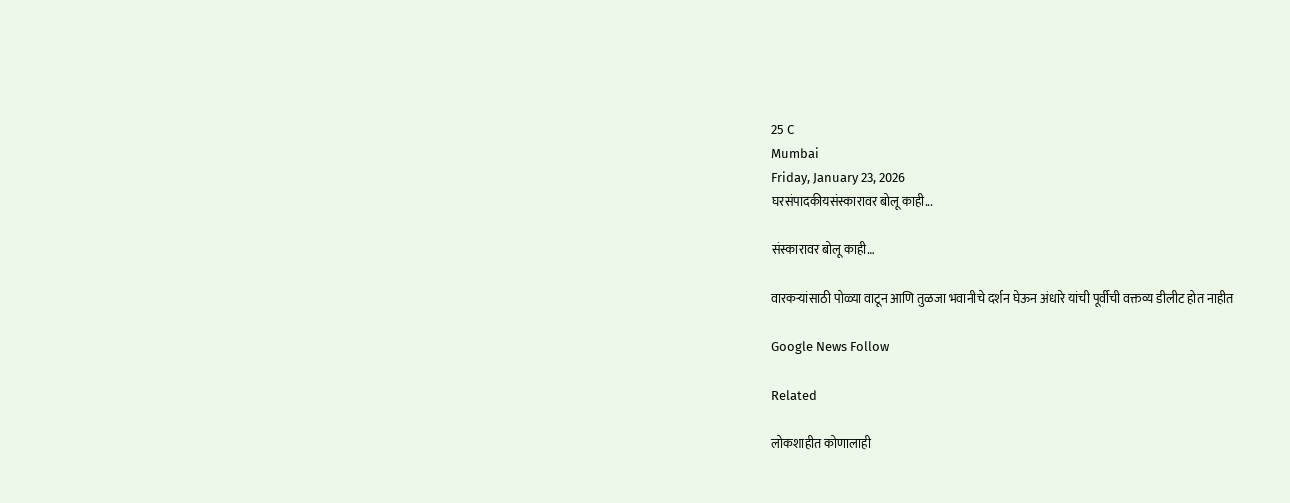25 C
Mumbai
Friday, January 23, 2026
घरसंपादकीयसंस्कारावर बोलू काही...

संस्कारावर बोलू काही…

वारकऱ्यांसाठी पोळ्या वाटून आणि तुळजा भवानीचे दर्शन घेऊन अंधारे यांची पूर्वीची वक्तव्य डीलीट होत नाहीत

Google News Follow

Related

लोकशाहीत कोणालाही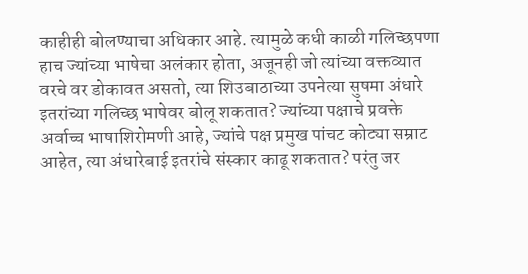काहीही बोलण्याचा अधिकार आहे. त्यामुळे कधी काळी गलिच्छपणा हाच ज्यांच्या भाषेचा अलंकार होता, अजूनही जो त्यांच्या वक्तव्यात वरचे वर डोकावत असतो, त्या शिउबाठाच्या उपनेत्या सुषमा अंधारे इतरांच्या गलिच्छ भाषेवर बोलू शकतात? ज्यांच्या पक्षाचे प्रवक्ते अर्वाच्च भाषाशिरोमणी आहे, ज्यांचे पक्ष प्रमुख पांचट कोट्या सम्राट आहेत, त्या अंधारेबाई इतरांचे संस्कार काढू शकतात? परंतु जर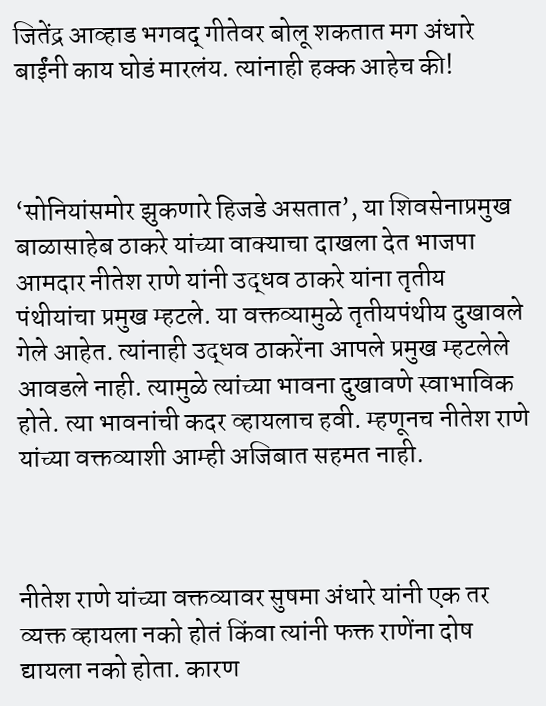जितेंद्र आव्हाड भगवद् गीतेवर बोलू शकतात मग अंधारे बाईंनी काय घोडं मारलंय. त्यांनाही हक्क आहेच की!



‘सोनियांसमोर झुकणारे हिजडे असतात’, या शिवसेनाप्रमुख बाळासाहेब ठाकरे यांच्या वाक्याचा दाखला देत भाजपा आमदार नीतेश राणे यांनी उद्धव ठाकरे यांना तृतीय पंथीयांचा प्रमुख म्हटले. या वक्तव्यामुळे तृतीयपंथीय दुखावले गेले आहेत. त्यांनाही उद्धव ठाकरेंना आपले प्रमुख म्हटलेले आवडले नाही. त्यामुळे त्यांच्या भावना दुखावणे स्वाभाविक होते. त्या भावनांची कदर व्हायलाच हवी. म्हणूनच नीतेश राणे यांच्या वक्तव्याशी आम्ही अजिबात सहमत नाही.



नीतेश राणे यांच्या वक्तव्यावर सुषमा अंधारे यांनी एक तर व्यक्त व्हायला नको होतं किंवा त्यांनी फक्त राणेंना दोष द्यायला नको होता. कारण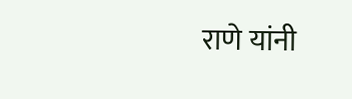राणे यांनी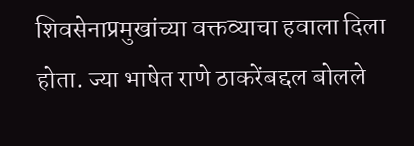शिवसेनाप्रमुखांच्या वक्तव्याचा हवाला दिला होता. ज्या भाषेत राणे ठाकरेंबद्दल बोलले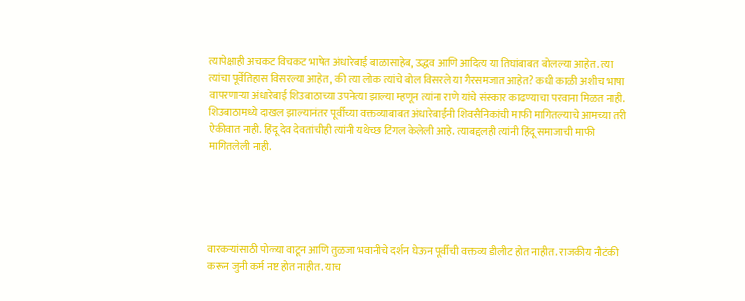त्यापेक्षाही अचकट विचकट भाषेत अंधारेबाई बाळासाहेब, उद्धव आणि आदित्य या तिघांबाबत बोलल्या आहेत. त्या त्यांचा पूर्वेतिहास विसरल्या आहेत, की त्या लोक त्यांचे बोल विसरले या गैरसमजात आहेत? कधी काळी अशीच भाषा वापरणाऱ्या अंधारेबाई शिउबाठाच्या उपनेत्या झाल्या म्हणून त्यांना राणे यांचे संस्कार काढण्याचा परवाना मिळत नाही. शिउबाठामध्ये दाखल झाल्यानंतर पूर्वीच्या वक्तव्याबाबत अंधारेबाईंनी शिवसैनिकांची माफी मागितल्याचे आमच्या तरी ऐकीवात नाही. हिंदू देव देवतांचीही त्यांनी यथेच्छ टिंगल केलेली आहे. त्याबद्दलही त्यांनी हिंदू समाजाची माफी मागितलेली नाही.





वारकऱ्यांसाठी पोळ्या वाटून आणि तुळजा भवानीचे दर्शन घेऊन पूर्वीची वक्तव्य डीलीट होत नाहीत. राजकीय नौटंकी करून जुनी कर्म नष्ट होत नाहीत. याच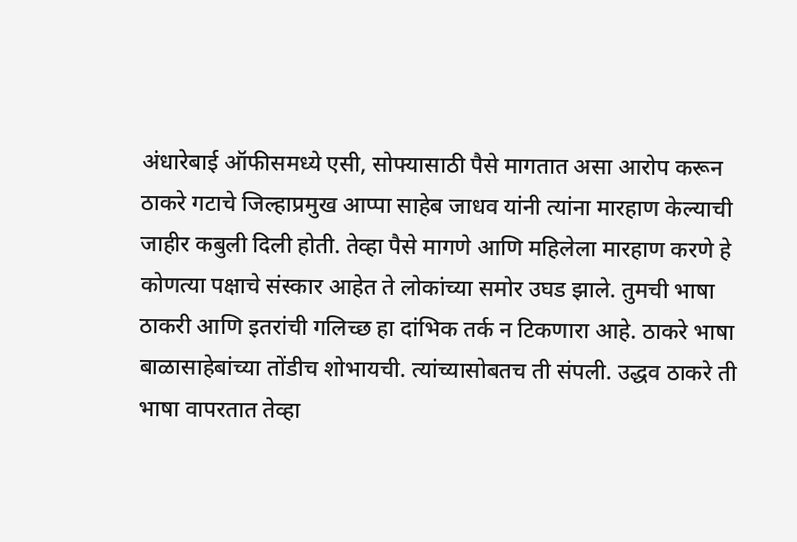अंधारेबाई ऑफीसमध्ये एसी, सोफ्यासाठी पैसे मागतात असा आरोप करून ठाकरे गटाचे जिल्हाप्रमुख आप्पा साहेब जाधव यांनी त्यांना मारहाण केल्याची जाहीर कबुली दिली होती. तेव्हा पैसे मागणे आणि महिलेला मारहाण करणे हे कोणत्या पक्षाचे संस्कार आहेत ते लोकांच्या समोर उघड झाले. तुमची भाषा ठाकरी आणि इतरांची गलिच्छ हा दांभिक तर्क न टिकणारा आहे. ठाकरे भाषा बाळासाहेबांच्या तोंडीच शोभायची. त्यांच्यासोबतच ती संपली. उद्धव ठाकरे ती भाषा वापरतात तेव्हा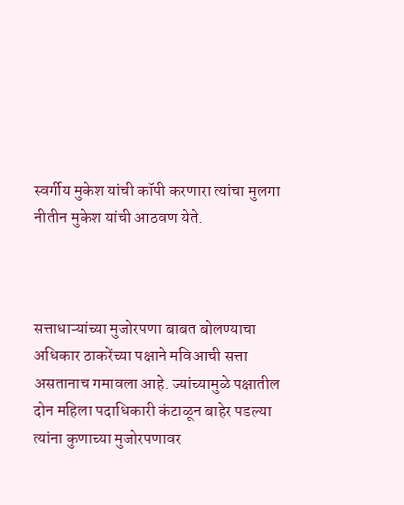स्वर्गीय मुकेश यांची कॉपी करणारा त्यांचा मुलगा नीतीन मुकेश यांची आठवण येते.



सत्ताधाऱ्यांच्या मुजोरपणा बाबत बोलण्याचा अधिकार ठाकरेंच्या पक्षाने मविआची सत्ता असतानाच गमावला आहे. ज्यांच्यामुळे पक्षातील दोन महिला पदाधिकारी कंटाळून बाहेर पडल्या त्यांना कुणाच्या मुजोरपणावर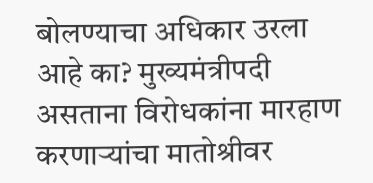बोलण्याचा अधिकार उरला आहे का? मुख्यमंत्रीपदी असताना विरोधकांना मारहाण करणाऱ्यांचा मातोश्रीवर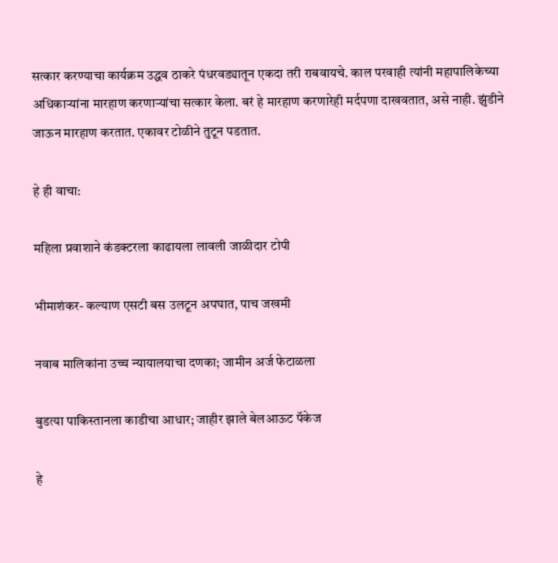सत्कार करण्याचा कार्यक्रम उद्धव ठाकरे पंधरवड्यातून एकदा तरी राबवायचे. काल परवाही त्यांनी महापालिकेच्या अधिकाऱ्यांना मारहाण करणाऱ्यांचा सत्कार केला. बरं हे मारहाण करणारेही मर्दपणा दाखवतात, असे नाही. झुंडीने जाऊन मारहाण करतात. एकावर टोळीने तुटून पडतात.

हे ही वाचा:

महिला प्रवाशाने कंडक्टरला काढायला लावली जाळीदार टोपी

भीमाशंकर- कल्याण एसटी बस उलटून अपघात, पाच जखमी

नवाब मालिकांना उच्च न्यायालयाचा दणका; जामीन अर्ज फेटाळला

बुडत्या पाकिस्तानला काडीचा आधार; जाहीर झाले बेलआऊट पॅकेज

हे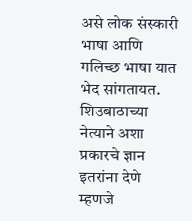असे लोक संस्कारी भाषा आणि गलिच्छ भाषा यात भेद सांगतायत. शिउबाठाच्या नेत्याने अशा प्रकारचे ज्ञान इतरांना देणे म्हणजे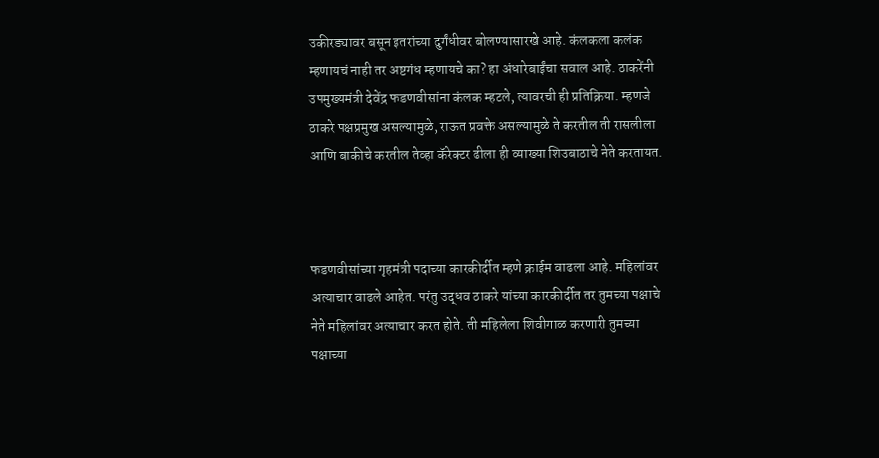उकीरड्यावर बसून इतरांच्या दुर्गंधीवर बोलण्यासारखे आहे. कंलकला कलंक म्हणायचं नाही तर अष्टगंध म्हणायचे का? हा अंधारेबाईंचा सवाल आहे. ठाकरेंनी उपमुख्यमंत्री देवेंद्र फडणवीसांना कंलक म्हटले, त्यावरची ही प्रतिक्रिया. म्हणजे ठाकरे पक्षप्रमुख असल्यामुळे, राऊत प्रवक्ते असल्यामुळे ते करतील ती रासलीला आणि बाकीचे करतील तेव्हा कॅरेक्टर ढीला ही व्याख्या शिउबाठाचे नेते करतायत.



फडणवीसांच्या गृहमंत्री पदाच्या कारकीर्दीत म्हणे क्राईम वाढला आहे. महिलांवर अत्याचार वाढले आहेत. परंतु उद्धव ठाकरे यांच्या कारकीर्दीत तर तुमच्या पक्षाचे नेते महिलांवर अत्याचार करत होते. ती महिलेला शिवीगाळ करणारी तुमच्या पक्षाच्या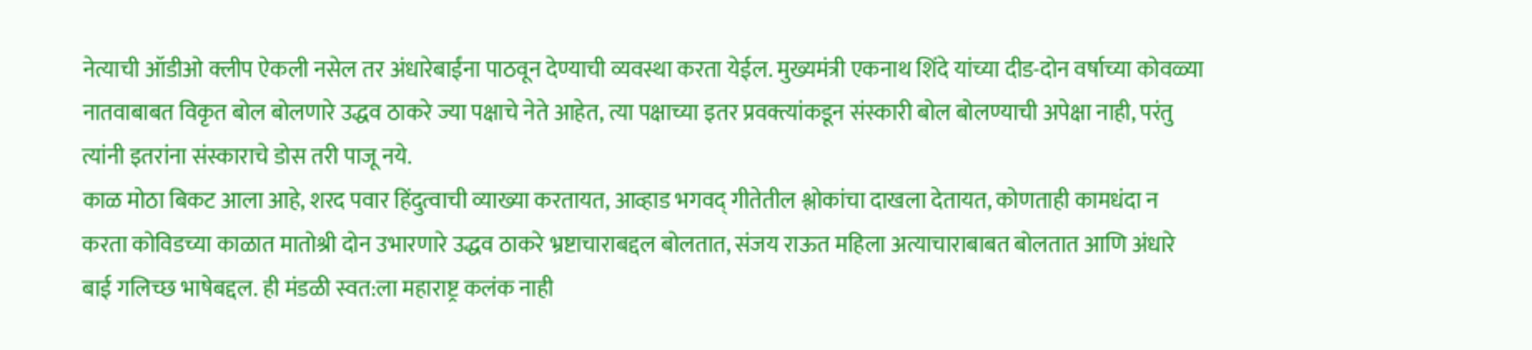नेत्याची ऑडीओ क्लीप ऐकली नसेल तर अंधारेबाईंना पाठवून देण्याची व्यवस्था करता येईल. मुख्यमंत्री एकनाथ शिंदे यांच्या दीड-दोन वर्षाच्या कोवळ्या नातवाबाबत विकृत बोल बोलणारे उद्धव ठाकरे ज्या पक्षाचे नेते आहेत, त्या पक्षाच्या इतर प्रवक्त्यांकडून संस्कारी बोल बोलण्याची अपेक्षा नाही, परंतु त्यांनी इतरांना संस्काराचे डोस तरी पाजू नये.
काळ मोठा बिकट आला आहे, शरद पवार हिंदुत्वाची व्याख्या करतायत, आव्हाड भगवद् गीतेतील श्लोकांचा दाखला देतायत, कोणताही कामधंदा न करता कोविडच्या काळात मातोश्री दोन उभारणारे उद्धव ठाकरे भ्रष्टाचाराबद्दल बोलतात, संजय राऊत महिला अत्याचाराबाबत बोलतात आणि अंधारे बाई गलिच्छ भाषेबद्दल. ही मंडळी स्वत:ला महाराष्ट्र कलंक नाही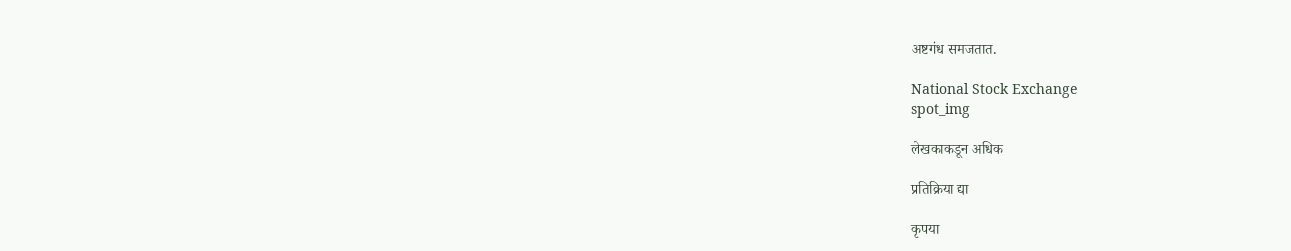अष्टगंध समजतात.

National Stock Exchange
spot_img

लेखकाकडून अधिक

प्रतिक्रिया द्या

कृपया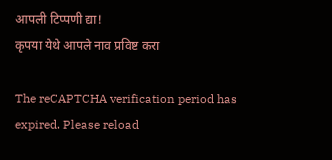आपली टिप्पणी द्या!
कृपया येथे आपले नाव प्रविष्ट करा

The reCAPTCHA verification period has expired. Please reload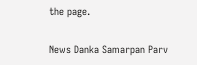the page.

News Danka Samarpan Parv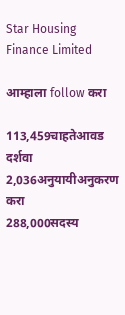Star Housing Finance Limited

आम्हाला follow करा

113,459चाहतेआवड दर्शवा
2,036अनुयायीअनुकरण करा
288,000सदस्य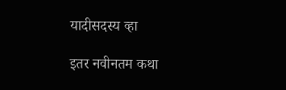यादीसदस्य व्हा

इतर नवीनतम कथा